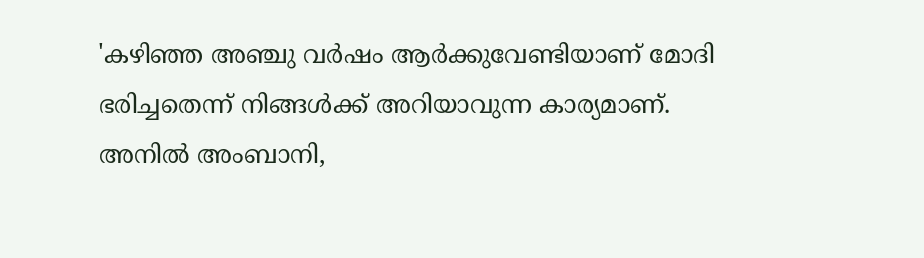'കഴിഞ്ഞ അഞ്ചു വർഷം ആർക്കുവേണ്ടിയാണ് മോദി ഭരിച്ചതെന്ന് നിങ്ങൾക്ക് അറിയാവുന്ന കാര്യമാണ്. അനിൽ അംബാനി,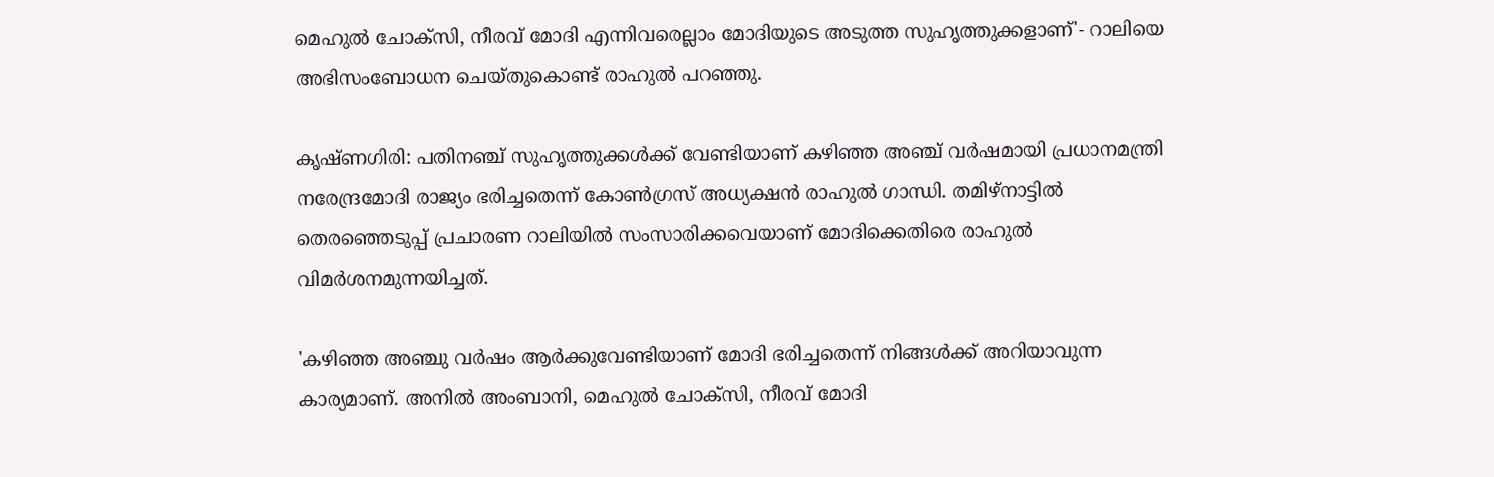മെഹുല്‍ ചോക്‌സി, നീരവ് മോദി എന്നിവരെല്ലാം മോദിയുടെ അടുത്ത സുഹൃത്തുക്കളാണ്'- റാലിയെ അഭിസംബോധന ചെയ്തുകൊണ്ട് രാഹുൽ പറഞ്ഞു.

കൃഷ്ണഗിരി: പതിനഞ്ച് സുഹൃത്തുക്കൾക്ക് വേണ്ടിയാണ് കഴിഞ്ഞ അഞ്ച് വര്‍ഷമായി പ്രധാനമന്ത്രി നരേന്ദ്രമോദി രാജ്യം ഭരിച്ചതെന്ന് കോണ്‍ഗ്രസ് അധ്യക്ഷന്‍ രാഹുല്‍ ഗാന്ധി. തമിഴ്‌നാട്ടില്‍ തെരഞ്ഞെടുപ്പ് പ്രചാരണ റാലിയില്‍ സംസാരിക്കവെയാണ് മോദിക്കെതിരെ രാഹുല്‍ വിമര്‍ശനമുന്നയിച്ചത്.

'കഴിഞ്ഞ അഞ്ചു വർഷം ആർക്കുവേണ്ടിയാണ് മോദി ഭരിച്ചതെന്ന് നിങ്ങൾക്ക് അറിയാവുന്ന കാര്യമാണ്. അനിൽ അംബാനി, മെഹുല്‍ ചോക്‌സി, നീരവ് മോദി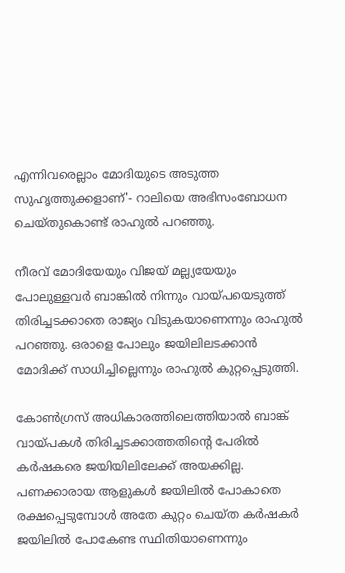എന്നിവരെല്ലാം മോദിയുടെ അടുത്ത സുഹൃത്തുക്കളാണ്'- റാലിയെ അഭിസംബോധന ചെയ്തുകൊണ്ട് രാഹുൽ പറഞ്ഞു.

നീരവ് മോദിയേയും വിജയ് മല്ല്യയേയും പോലുള്ളവർ ബാങ്കിൽ നിന്നും വായ്പയെടുത്ത് തിരിച്ചടക്കാതെ രാജ്യം വിടുകയാണെന്നും രാഹുല്‍ പറഞ്ഞു. ഒരാളെ പോലും ജയിലിലടക്കാന്‍ മോദിക്ക് സാധിച്ചില്ലെന്നും രാഹുൽ കുറ്റപ്പെടുത്തി.

കോണ്‍ഗ്രസ് അധികാരത്തിലെത്തിയാൽ ബാങ്ക് വായ്പകൾ തിരിച്ചടക്കാത്തതിന്റെ പേരിൽ കര്‍ഷകരെ ജയിയിലിലേക്ക് അയക്കില്ല. പണക്കാരായ ആളുകൾ ജയിലിൽ പോകാതെ രക്ഷപ്പെടുമ്പോൾ അതേ കുറ്റം ചെയ്ത കര്‍ഷകർ ജയിലിൽ പോകേണ്ട സ്ഥിതിയാണെന്നും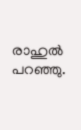രാഹുല്‍ പറഞ്ഞു.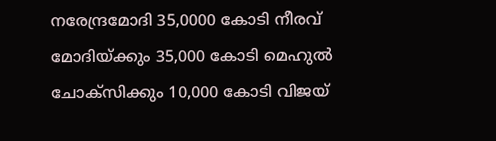നരേന്ദ്രമോദി 35,0000 കോടി നീരവ് മോദിയ്ക്കും 35,000 കോടി മെഹുല്‍ ചോക്‌സിക്കും 10,000 കോടി വിജയ്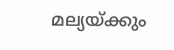മല്യയ്ക്കും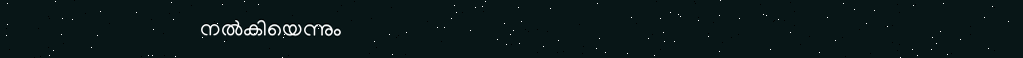നല്‍കിയെന്നും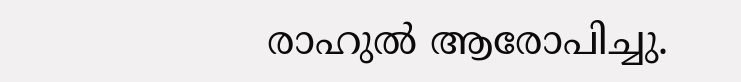രാഹുൽ ആരോപിച്ചു.